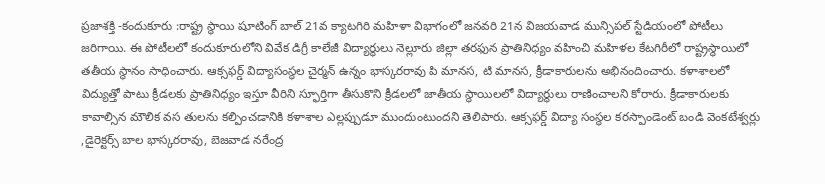ప్రజాశక్తి -కందుకూరు :రాష్ట్ర స్థాయి షూటింగ్ బాల్ 21వ క్యాటగిరి మహిళా విభాగంలో జనవరి 21న విజయవాడ మున్సిపల్ స్టేడియంలో పోటీలు జరిగాయి. ఈ పోటీలలో కందుకూరులోని వివేక డిగ్రీ కాలేజీ విద్యార్థులు నెల్లూరు జిల్లా తరఫున ప్రాతినిధ్యం వహించి మహిళల కేటగిరీలో రాష్ట్రస్థాయిలో తతీయ స్థానం సాధించారు. ఆక్సఫర్డ్ విద్యాసంస్థల చైర్మన్ ఉన్నం భాస్కరరావు పి మానస, టి మానస, క్రీడాకారులను అభినందించారు. కళాశాలలో విద్యుత్తో పాటు క్రీడలకు ప్రాతినిధ్యం ఇస్తూ వీరిని స్ఫూర్తిగా తీసుకొని క్రీడలలో జాతీయ స్థాయిలలో విద్యార్థులు రాణించాలని కోరారు. క్రీడాకారులకు కావాల్సిన మౌలిక వస తులను కల్పించడానికి కళాశాల ఎల్లప్పుడూ ముందుంటుందని తెలిపారు. ఆక్సఫర్డ్ విద్యా సంస్థల కరస్పాండెంట్ బండి వెంకటేశ్వర్లు ,డైరెక్టర్స్ బాల భాస్కరరావు, బెజవాడ నరేంద్ర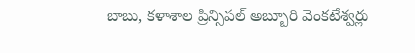బాబు, కళాశాల ప్రిన్సిపల్ అబ్బూరి వెంకటేశ్వర్లు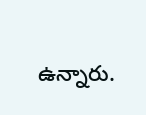ఉన్నారు.